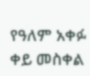የዓለም አቀፉ ቀይ መስቀል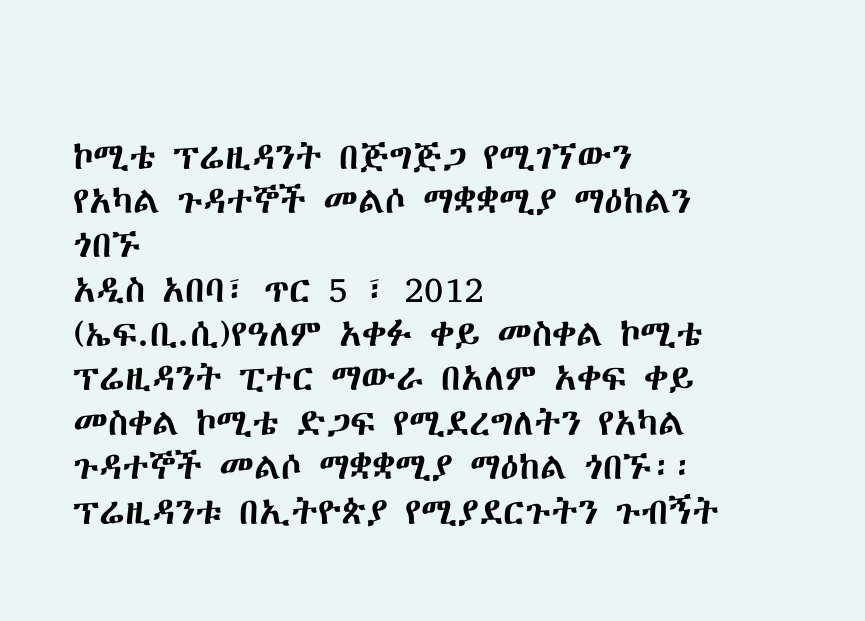ኮሚቴ ፕሬዚዳንት በጅግጅጋ የሚገኘውን የአካል ጉዳተኞች መልሶ ማቋቋሚያ ማዕከልን ጎበኙ
አዲስ አበባ፣ ጥር 5 ፣ 2012 (ኤፍ.ቢ.ሲ)የዓለም አቀፉ ቀይ መስቀል ኮሚቴ ፕሬዚዳንት ፒተር ማውራ በአለም አቀፍ ቀይ መስቀል ኮሚቴ ድጋፍ የሚደረግለትን የአካል ጉዳተኞች መልሶ ማቋቋሚያ ማዕከል ጎበኙ፡፡
ፕሬዚዳንቱ በኢትዮጵያ የሚያደርጉትን ጉብኝት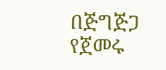በጅግጅጋ የጀመሩ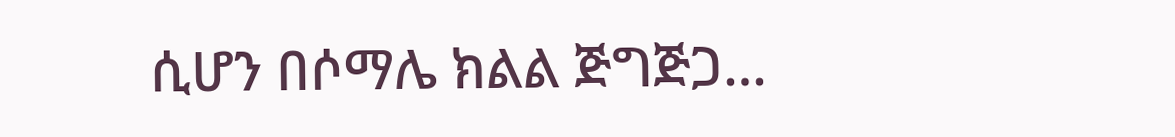ሲሆን በሶማሌ ክልል ጅግጅጋ…